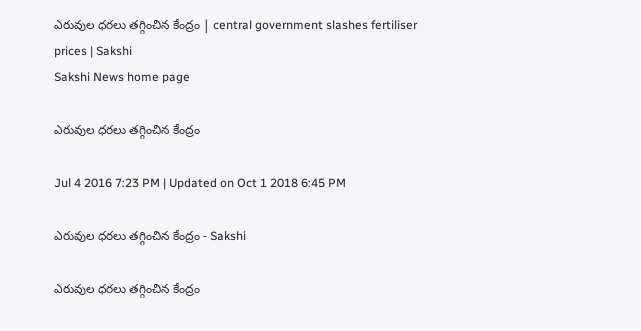ఎరువుల ధరలు తగ్గించిన కేంద్రం | central government slashes fertiliser prices | Sakshi
Sakshi News home page

ఎరువుల ధరలు తగ్గించిన కేంద్రం

Jul 4 2016 7:23 PM | Updated on Oct 1 2018 6:45 PM

ఎరువుల ధరలు తగ్గించిన కేంద్రం - Sakshi

ఎరువుల ధరలు తగ్గించిన కేంద్రం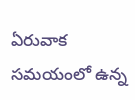ఏరువాక సమయంలో ఉన్న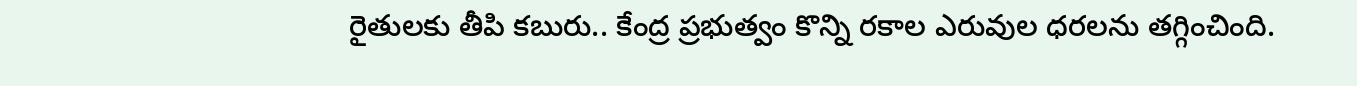రైతులకు తీపి కబురు.. కేంద్ర ప్రభుత్వం కొన్ని రకాల ఎరువుల ధరలను తగ్గించింది.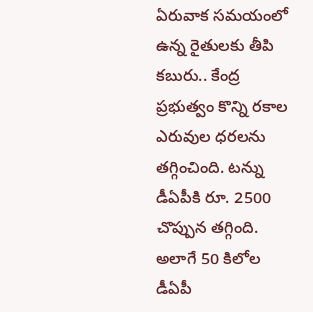ఏరువాక సమయంలో ఉన్న రైతులకు తీపి కబురు.. కేంద్ర ప్రభుత్వం కొన్ని రకాల ఎరువుల ధరలను తగ్గించింది. టన్ను డీఏపీకి రూ. 2500 చొప్పున తగ్గింది. అలాగే 50 కిలోల డీఏపీ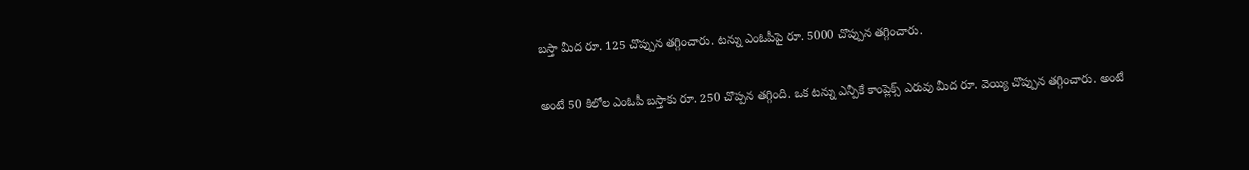బస్తా మీద రూ. 125 చొప్పున తగ్గించారు. టన్ను ఎంఓపీపై రూ. 5000 చొప్పున తగ్గించారు.

అంటే 50 కిలోల ఎంఓపీ బస్తాకు రూ. 250 చొప్పన తగ్గింది. ఒక టన్ను ఎన్పీకే కాంప్లెక్స్ ఎరువు మీద రూ. వెయ్యి చొప్పున తగ్గించారు. అంటే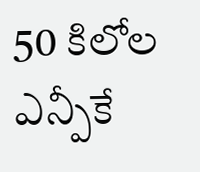50 కిలోల ఎన్పీకే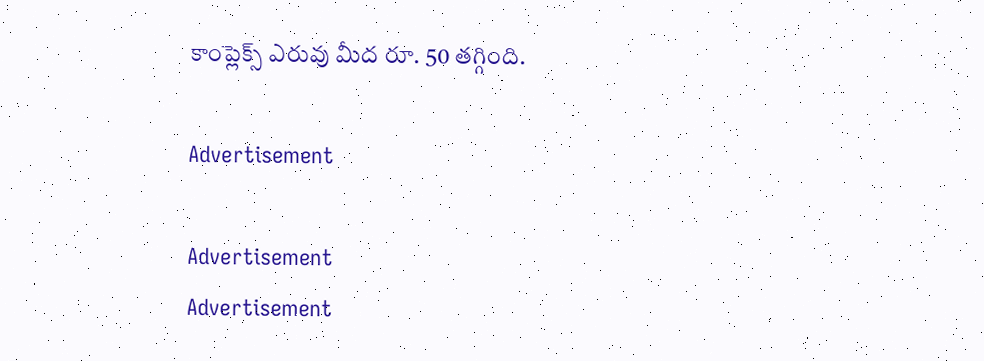కాంప్లెక్స్ ఎరువు మీద రూ. 50 తగ్గింది.

Advertisement

Advertisement
Advertisement